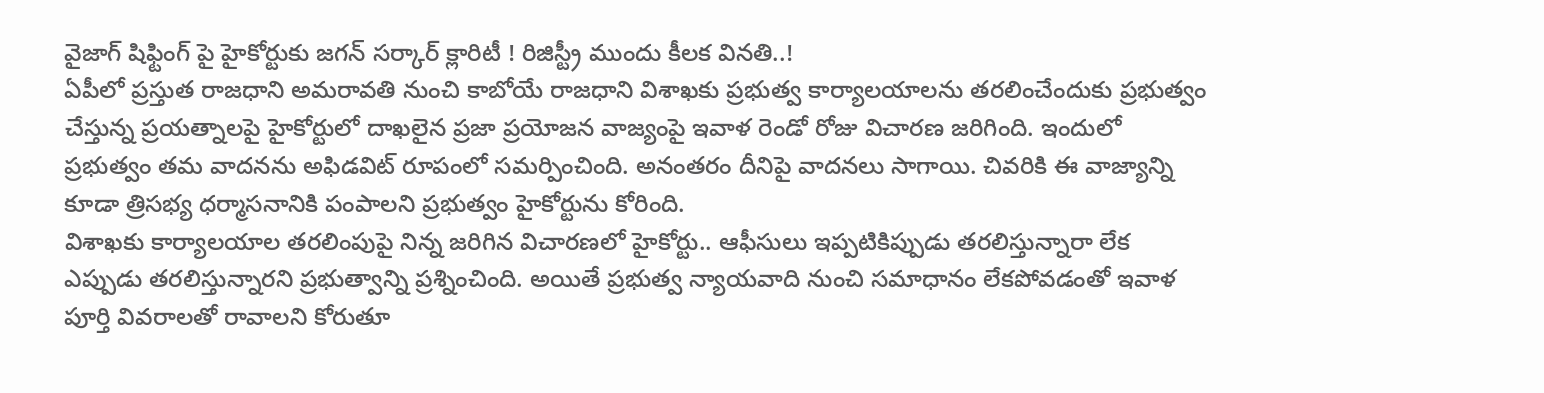వైజాగ్ షిఫ్టింగ్ పై హైకోర్టుకు జగన్ సర్కార్ క్లారిటీ ! రిజిస్ట్రీ ముందు కీలక వినతి..!
ఏపీలో ప్రస్తుత రాజధాని అమరావతి నుంచి కాబోయే రాజధాని విశాఖకు ప్రభుత్వ కార్యాలయాలను తరలించేందుకు ప్రభుత్వం చేస్తున్న ప్రయత్నాలపై హైకోర్టులో దాఖలైన ప్రజా ప్రయోజన వాజ్యంపై ఇవాళ రెండో రోజు విచారణ జరిగింది. ఇందులో ప్రభుత్వం తమ వాదనను అఫిడవిట్ రూపంలో సమర్పించింది. అనంతరం దీనిపై వాదనలు సాగాయి. చివరికి ఈ వాజ్యాన్ని కూడా త్రిసభ్య ధర్మాసనానికి పంపాలని ప్రభుత్వం హైకోర్టును కోరింది.
విశాఖకు కార్యాలయాల తరలింపుపై నిన్న జరిగిన విచారణలో హైకోర్టు.. ఆఫీసులు ఇప్పటికిప్పుడు తరలిస్తున్నారా లేక ఎప్పుడు తరలిస్తున్నారని ప్రభుత్వాన్ని ప్రశ్నించింది. అయితే ప్రభుత్వ న్యాయవాది నుంచి సమాధానం లేకపోవడంతో ఇవాళ పూర్తి వివరాలతో రావాలని కోరుతూ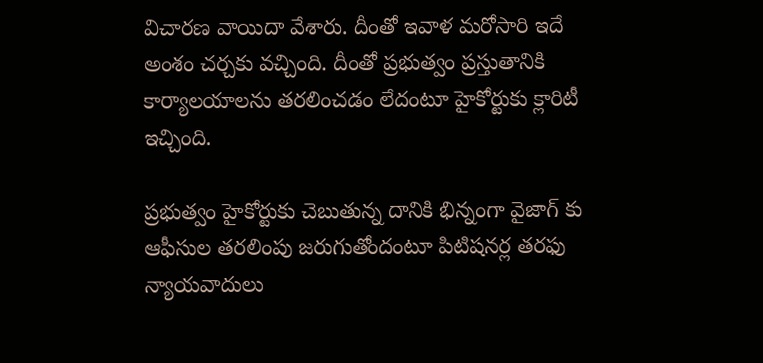విచారణ వాయిదా వేశారు. దీంతో ఇవాళ మరోసారి ఇదే అంశం చర్చకు వచ్చింది. దీంతో ప్రభుత్వం ప్రస్తుతానికి కార్యాలయాలను తరలించడం లేదంటూ హైకోర్టుకు క్లారిటీ ఇచ్చింది.

ప్రభుత్వం హైకోర్టుకు చెబుతున్న దానికి భిన్నంగా వైజాగ్ కు ఆఫీసుల తరలింపు జరుగుతోందంటూ పిటిషనర్ల తరఫు న్యాయవాదులు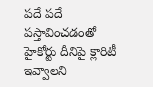పదే పదే పస్తావించడంతో హైకోర్టు దీనిపై క్లారిటీ ఇవ్వాలని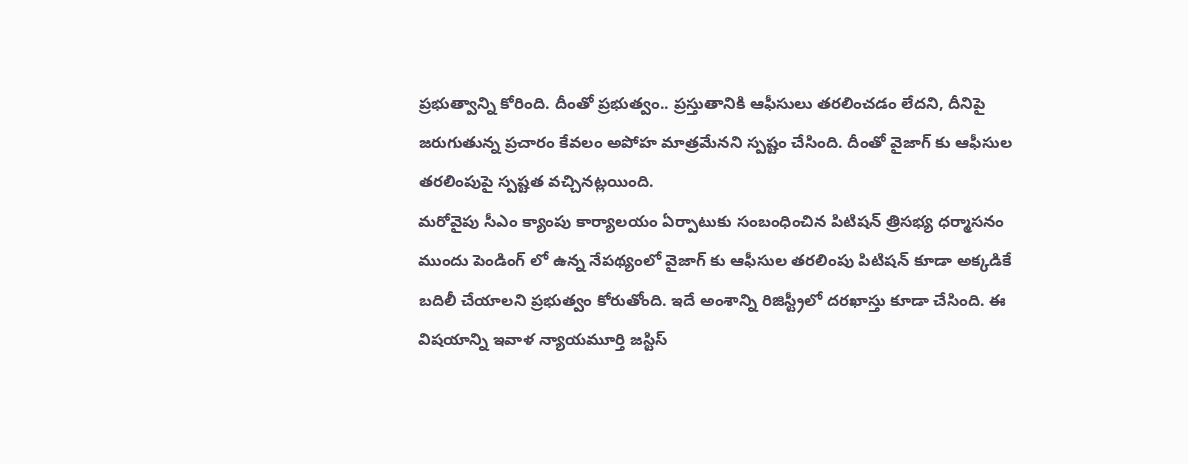ప్రభుత్వాన్ని కోరింది. దీంతో ప్రభుత్వం.. ప్రస్తుతానికి ఆఫీసులు తరలించడం లేదని, దీనిపై జరుగుతున్న ప్రచారం కేవలం అపోహ మాత్రమేనని స్పష్టం చేసింది. దీంతో వైజాగ్ కు ఆఫీసుల తరలింపుపై స్పష్టత వచ్చినట్లయింది.
మరోవైపు సీఎం క్యాంపు కార్యాలయం ఏర్పాటుకు సంబంధించిన పిటిషన్ త్రిసభ్య ధర్మాసనం ముందు పెండింగ్ లో ఉన్న నేపథ్యంలో వైజాగ్ కు ఆఫీసుల తరలింపు పిటిషన్ కూడా అక్కడికే బదిలీ చేయాలని ప్రభుత్వం కోరుతోంది. ఇదే అంశాన్ని రిజిస్ట్రీలో దరఖాస్తు కూడా చేసింది. ఈ విషయాన్ని ఇవాళ న్యాయమూర్తి జస్టిస్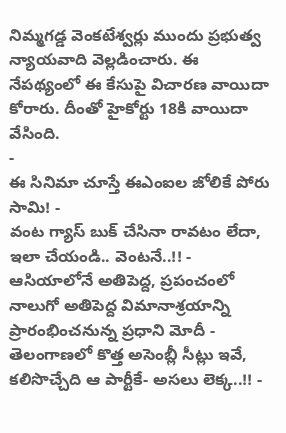నిమ్మగడ్డ వెంకటేశ్వర్లు ముందు ప్రభుత్వ న్యాయవాది వెల్లడించారు. ఈ నేపథ్యంలో ఈ కేసుపై విచారణ వాయిదా కోరారు. దీంతో హైకోర్టు 18కి వాయిదా వేసింది.
-
ఈ సినిమా చూస్తే ఈఎంఐల జోలికే పోరు సామి! -
వంట గ్యాస్ బుక్ చేసినా రావటం లేదా, ఇలా చేయండి.. వెంటనే..!! -
ఆసియాలోనే అతిపెద్ద, ప్రపంచంలో నాలుగో అతిపెద్ద విమానాశ్రయాన్ని ప్రారంభించనున్న ప్రధాని మోదీ -
తెలంగాణలో కొత్త అసెంబ్లీ సీట్లు ఇవే, కలిసొచ్చేది ఆ పార్టీకే- అసలు లెక్క..!! -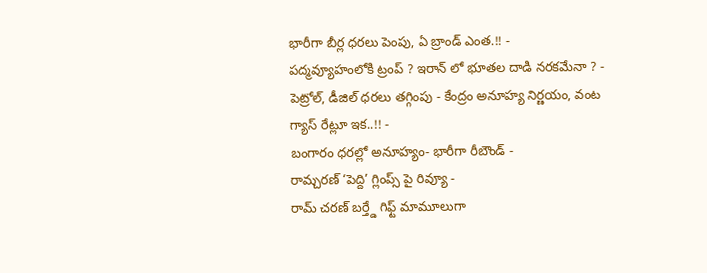భారీగా బీర్ల ధరలు పెంపు, ఏ బ్రాండ్ ఎంత.!! -
పద్మవ్యూహంలోకి ట్రంప్ ? ఇరాన్ లో భూతల దాడి నరకమేనా ? -
పెట్రోల్, డీజిల్ ధరలు తగ్గింపు - కేంద్రం అనూహ్య నిర్ణయం, వంట గ్యాస్ రేట్లూ ఇక..!! -
బంగారం ధరల్లో అనూహ్యం- భారీగా రీబౌండ్ -
రామ్చరణ్ ‘పెద్ది’ గ్లింప్స్ పై రివ్యూ -
రామ్ చరణ్ బర్త్డే గిఫ్ట్ మామూలుగా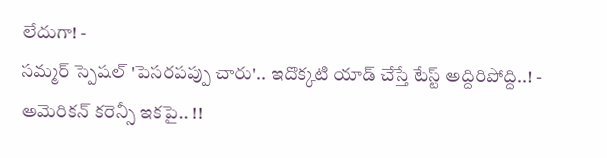లేదుగా! -
సమ్మర్ స్పెషల్ 'పెసరపప్పు చారు'.. ఇదొక్కటి యాడ్ చేస్తే టేస్ట్ అద్దిరిపోద్ది..! -
అమెరికన్ కరెన్సీ ఇకపై.. !!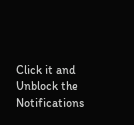Click it and Unblock the Notifications